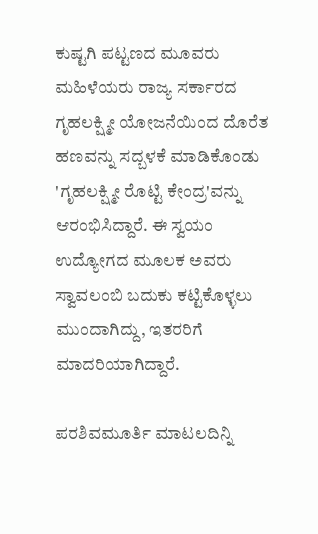ಕುಷ್ಟಗಿ ಪಟ್ಟಣದ ಮೂವರು ಮಹಿಳೆಯರು ರಾಜ್ಯ ಸರ್ಕಾರದ ಗೃಹಲಕ್ಷ್ಮೀ ಯೋಜನೆಯಿಂದ ದೊರೆತ ಹಣವನ್ನು ಸದ್ಬಳಕೆ ಮಾಡಿಕೊಂಡು 'ಗೃಹಲಕ್ಷ್ಮೀ ರೊಟ್ಟಿ ಕೇಂದ್ರ'ವನ್ನು ಆರಂಭಿಸಿದ್ದಾರೆ. ಈ ಸ್ವಯಂ ಉದ್ಯೋಗದ ಮೂಲಕ ಅವರು ಸ್ವಾವಲಂಬಿ ಬದುಕು ಕಟ್ಟಿಕೊಳ್ಳಲು ಮುಂದಾಗಿದ್ದು, ಇತರರಿಗೆ ಮಾದರಿಯಾಗಿದ್ದಾರೆ.

ಪರಶಿವಮೂರ್ತಿ ಮಾಟಲದಿನ್ನಿ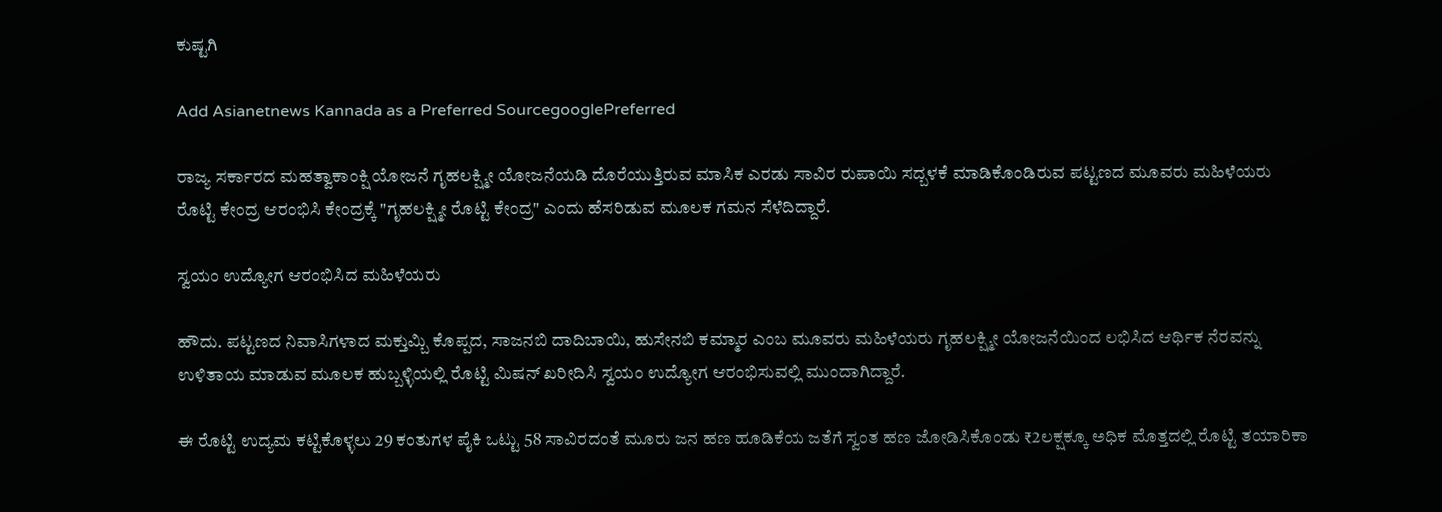ಕುಷ್ಟಗಿ

Add Asianetnews Kannada as a Preferred SourcegooglePreferred

ರಾಜ್ಯ ಸರ್ಕಾರದ ಮಹತ್ವಾಕಾಂಕ್ಷಿ ಯೋಜನೆ ಗೃಹಲಕ್ಷ್ಮೀ ಯೋಜನೆಯಡಿ ದೊರೆಯುತ್ತಿರುವ ಮಾಸಿಕ ಎರಡು ಸಾವಿರ ರುಪಾಯಿ ಸದ್ಬಳಕೆ ಮಾಡಿಕೊಂಡಿರುವ ಪಟ್ಟಣದ ಮೂವರು ಮಹಿಳೆಯರು ರೊಟ್ಟಿ ಕೇಂದ್ರ ಆರಂಭಿಸಿ ಕೇಂದ್ರಕ್ಕೆ "ಗೃಹಲಕ್ಷ್ಮೀ ರೊಟ್ಟಿ ಕೇಂದ್ರ" ಎಂದು ಹೆಸರಿಡುವ ಮೂಲಕ ಗಮನ ಸೆಳೆದಿದ್ದಾರೆ.

ಸ್ವಯಂ ಉದ್ಯೋಗ ಆರಂಭಿಸಿದ ಮಹಿಳೆಯರು

ಹೌದು. ಪಟ್ಟಣದ ನಿವಾಸಿಗಳಾದ ಮಕ್ತುಮ್ಬಿ ಕೊಪ್ಪದ, ಸಾಜನಬಿ ದಾದಿಬಾಯಿ, ಹುಸೇನಬಿ ಕಮ್ಮಾರ ಎಂಬ ಮೂವರು ಮಹಿಳೆಯರು ಗೃಹಲಕ್ಷ್ಮೀ ಯೋಜನೆಯಿಂದ ಲಭಿಸಿದ ಆರ್ಥಿಕ ನೆರವನ್ನು ಉಳಿತಾಯ ಮಾಡುವ ಮೂಲಕ ಹುಬ್ಬಳ್ಳಿಯಲ್ಲಿ ರೊಟ್ಟಿ ಮಿಷನ್ ಖರೀದಿಸಿ ಸ್ವಯಂ ಉದ್ಯೋಗ ಆರಂಭಿಸುವಲ್ಲಿ ಮುಂದಾಗಿದ್ದಾರೆ.

ಈ ರೊಟ್ಟಿ ಉದ್ಯಮ ಕಟ್ಟಿಕೊಳ್ಳಲು 29 ಕಂತುಗಳ ಪೈಕಿ ಒಟ್ಟು 58 ಸಾವಿರದಂತೆ ಮೂರು ಜನ ಹಣ ಹೂಡಿಕೆಯ ಜತೆಗೆ ಸ್ವಂತ ಹಣ ಜೋಡಿಸಿಕೊಂಡು ₹2ಲಕ್ಷಕ್ಕೂ ಅಧಿಕ ಮೊತ್ತದಲ್ಲಿ ರೊಟ್ಟಿ ತಯಾರಿಕಾ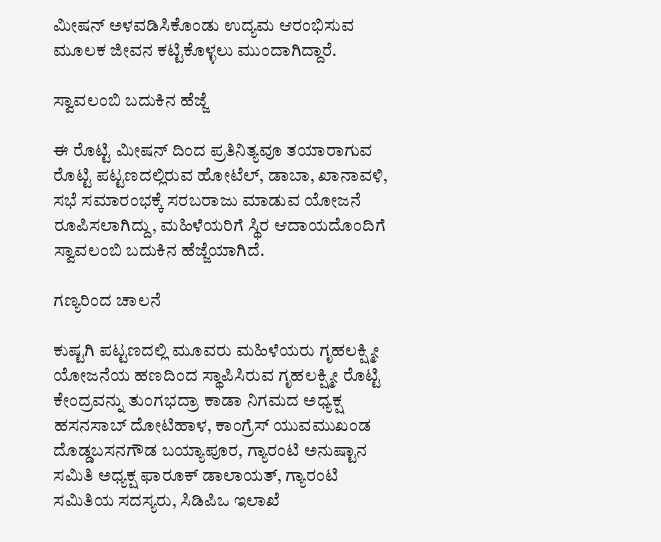ಮೀಷನ್ ಅಳವಡಿಸಿಕೊಂಡು ಉದ್ಯಮ ಆರಂಭಿಸುವ ಮೂಲಕ ಜೀವನ ಕಟ್ಟಿಕೊಳ್ಳಲು ಮುಂದಾಗಿದ್ದಾರೆ.

ಸ್ವಾವಲಂಬಿ ಬದುಕಿನ ಹೆಜ್ಜೆ

ಈ ರೊಟ್ಟಿ ಮೀಷನ್ ದಿಂದ ಪ್ರತಿನಿತ್ಯವೂ ತಯಾರಾಗುವ ರೊಟ್ಟಿ ಪಟ್ಟಣದಲ್ಲಿರುವ ಹೋಟೆಲ್, ಡಾಬಾ, ಖಾನಾವಳಿ, ಸಭೆ ಸಮಾರಂಭಕ್ಕೆ ಸರಬರಾಜು ಮಾಡುವ ಯೋಜನೆ ರೂಪಿಸಲಾಗಿದ್ದು, ಮಹಿಳೆಯರಿಗೆ ಸ್ಥಿರ ಆದಾಯದೊಂದಿಗೆ ಸ್ವಾವಲಂಬಿ ಬದುಕಿನ ಹೆಜ್ಜೆಯಾಗಿದೆ.

ಗಣ್ಯರಿಂದ ಚಾಲನೆ

ಕುಷ್ಟಗಿ ಪಟ್ಟಣದಲ್ಲಿ ಮೂವರು ಮಹಿಳೆಯರು ಗೃಹಲಕ್ಷ್ಮೀ ಯೋಜನೆಯ ಹಣದಿಂದ ಸ್ಥಾಪಿಸಿರುವ ಗೃಹಲಕ್ಷ್ಮೀ ರೊಟ್ಟಿ ಕೇಂದ್ರವನ್ನು ತುಂಗಭದ್ರಾ ಕಾಡಾ ನಿಗಮದ ಅಧ್ಯಕ್ಷ ಹಸನಸಾಬ್‌ ದೋಟಿಹಾಳ, ಕಾಂಗ್ರೆಸ್ ಯುವಮುಖಂಡ ದೊಡ್ಡಬಸನಗೌಡ ಬಯ್ಯಾಪೂರ, ಗ್ಯಾರಂಟಿ ಅನುಷ್ಟಾನ ಸಮಿತಿ ಅಧ್ಯಕ್ಷ ಫಾರೂಕ್ ಡಾಲಾಯತ್, ಗ್ಯಾರಂಟಿ ಸಮಿತಿಯ ಸದಸ್ಯರು, ಸಿಡಿಪಿಒ ಇಲಾಖೆ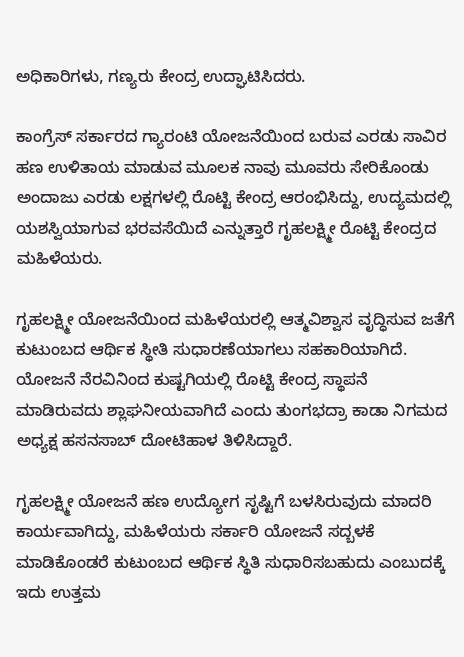ಅಧಿಕಾರಿಗಳು, ಗಣ್ಯರು ಕೇಂದ್ರ ಉದ್ಘಾಟಿಸಿದರು.

ಕಾಂಗ್ರೆಸ್‌ ಸರ್ಕಾರದ ಗ್ಯಾರಂಟಿ ಯೋಜನೆಯಿಂದ ಬರುವ ಎರಡು ಸಾವಿರ ಹಣ ಉಳಿತಾಯ ಮಾಡುವ ಮೂಲಕ ನಾವು ಮೂವರು ಸೇರಿಕೊಂಡು ಅಂದಾಜು ಎರಡು ಲಕ್ಷಗಳಲ್ಲಿ ರೊಟ್ಟಿ ಕೇಂದ್ರ ಆರಂಭಿಸಿದ್ದು, ಉದ್ಯಮದಲ್ಲಿ ಯಶಸ್ವಿಯಾಗುವ ಭರವಸೆಯಿದೆ ಎನ್ನುತ್ತಾರೆ ಗೃಹಲಕ್ಷ್ಮೀ ರೊಟ್ಟಿ ಕೇಂದ್ರದ ಮಹಿಳೆಯರು.

ಗೃಹಲಕ್ಷ್ಮೀ ಯೋಜನೆಯಿಂದ ಮಹಿಳೆಯರಲ್ಲಿ ಆತ್ಮವಿಶ್ವಾಸ ವೃದ್ಧಿಸುವ ಜತೆಗೆ ಕುಟುಂಬದ ಆರ್ಥಿಕ ಸ್ಥೀತಿ ಸುಧಾರಣೆಯಾಗಲು ಸಹಕಾರಿಯಾಗಿದೆ. ಯೋಜನೆ ನೆರವಿನಿಂದ ಕುಷ್ಟಗಿಯಲ್ಲಿ ರೊಟ್ಟಿ ಕೇಂದ್ರ ಸ್ಥಾಪನೆ ಮಾಡಿರುವದು ಶ್ಲಾಘನೀಯವಾಗಿದೆ ಎಂದು ತುಂಗಭದ್ರಾ ಕಾಡಾ ನಿಗಮದ ಅಧ್ಯಕ್ಷ ಹಸನಸಾಬ್‌ ದೋಟಿಹಾಳ ತಿಳಿಸಿದ್ದಾರೆ.

ಗೃಹಲಕ್ಷ್ಮೀ ಯೋಜನೆ ಹಣ ಉದ್ಯೋಗ ಸೃಷ್ಟಿಗೆ ಬಳಸಿರುವುದು ಮಾದರಿ ಕಾರ್ಯವಾಗಿದ್ದು, ಮಹಿಳೆಯರು ಸರ್ಕಾರಿ ಯೋಜನೆ ಸದ್ಬಳಕೆ ಮಾಡಿಕೊಂಡರೆ ಕುಟುಂಬದ ಆರ್ಥಿಕ ಸ್ಥಿತಿ ಸುಧಾರಿಸಬಹುದು ಎಂಬುದಕ್ಕೆ ಇದು ಉತ್ತಮ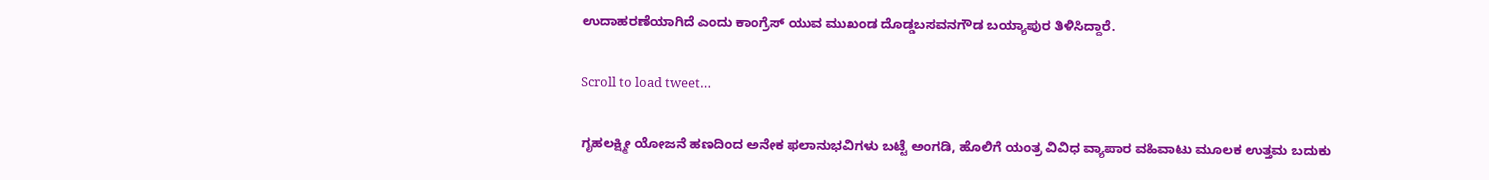ಉದಾಹರಣೆಯಾಗಿದೆ ಎಂದು ಕಾಂಗ್ರೆಸ್‌ ಯುವ ಮುಖಂಡ ದೊಡ್ಡಬಸವನಗೌಡ ಬಯ್ಯಾಪುರ ತಿಳಿಸಿದ್ದಾರೆ.

Scroll to load tweet…

ಗೃಹಲಕ್ಷ್ಮೀ ಯೋಜನೆ ಹಣದಿಂದ ಅನೇಕ ಫಲಾನುಭವಿಗಳು ಬಟ್ಟೆ ಅಂಗಡಿ, ಹೊಲಿಗೆ ಯಂತ್ರ ವಿವಿಧ ವ್ಯಾಪಾರ ವಹಿವಾಟು ಮೂಲಕ ಉತ್ತಮ ಬದುಕು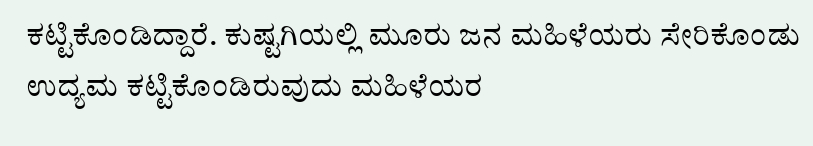ಕಟ್ಟಿಕೊಂಡಿದ್ದಾರೆ. ಕುಷ್ಟಗಿಯಲ್ಲಿ ಮೂರು ಜನ ಮಹಿಳೆಯರು ಸೇರಿಕೊಂಡು ಉದ್ಯಮ ಕಟ್ಟಿಕೊಂಡಿರುವುದು ಮಹಿಳೆಯರ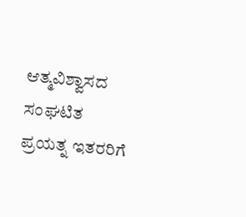ಆತ್ಮವಿಶ್ವಾಸದ ಸಂಘಟಿತ ಪ್ರಯತ್ನ ಇತರರಿಗೆ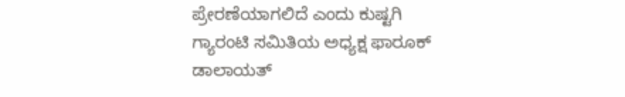ಪ್ರೇರಣೆಯಾಗಲಿದೆ ಎಂದು ಕುಷ್ಟಗಿ ಗ್ಯಾರಂಟಿ ಸಮಿತಿಯ ಅಧ್ಯಕ್ಷ ಫಾರೂಕ್ ಡಾಲಾಯತ್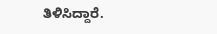ತಿಳಿಸಿದ್ದಾರೆ.